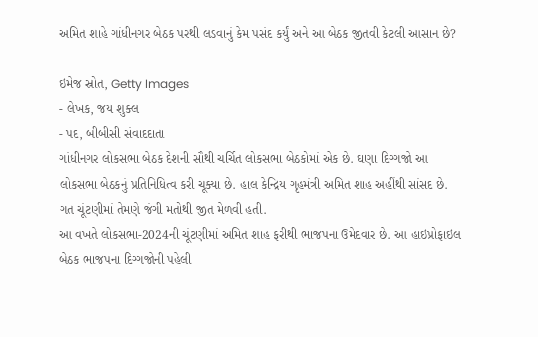અમિત શાહે ગાંધીનગર બેઠક પરથી લડવાનું કેમ પસંદ કર્યું અને આ બેઠક જીતવી કેટલી આસાન છે?

ઇમેજ સ્રોત, Getty Images
- લેખક, જય શુક્લ
- પદ, બીબીસી સંવાદદાતા
ગાંધીનગર લોકસભા બેઠક દેશની સૌથી ચર્ચિત લોકસભા બેઠકોમાં એક છે. ઘણા દિગ્ગજો આ લોકસભા બેઠકનું પ્રતિનિધિત્વ કરી ચૂક્યા છે. હાલ કેન્દ્રિય ગૃહમંત્રી અમિત શાહ અહીંથી સાંસદ છે. ગત ચૂંટણીમાં તેમણે જંગી મતોથી જીત મેળવી હતી.
આ વખતે લોકસભા-2024ની ચૂંટણીમાં અમિત શાહ ફરીથી ભાજપના ઉમેદવાર છે. આ હાઇપ્રોફાઇલ બેઠક ભાજપના દિગ્ગજોની પહેલી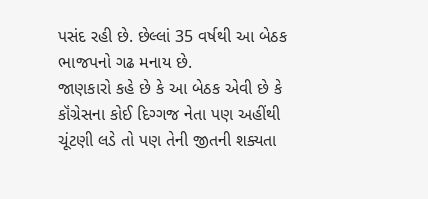પસંદ રહી છે. છેલ્લાં 35 વર્ષથી આ બેઠક ભાજપનો ગઢ મનાય છે.
જાણકારો કહે છે કે આ બેઠક એવી છે કે કૉંગ્રેસના કોઈ દિગ્ગજ નેતા પણ અહીંથી ચૂંટણી લડે તો પણ તેની જીતની શક્યતા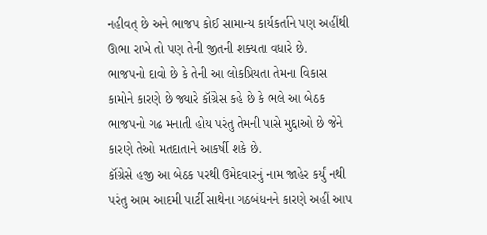નહીવત્ છે અને ભાજપ કોઈ સામાન્ય કાર્યકર્તાને પણ અહીંથી ઊભા રાખે તો પણ તેની જીતની શક્યતા વધારે છે.
ભાજપનો દાવો છે કે તેની આ લોકપ્રિયતા તેમના વિકાસ કામોને કારણે છે જ્યારે કૉંગ્રેસ કહે છે કે ભલે આ બેઠક ભાજપનો ગઢ મનાતી હોય પરંતુ તેમની પાસે મુદ્દાઓ છે જેને કારણે તેઓ મતદાતાને આકર્ષી શકે છે.
કૉંગ્રેસે હજી આ બેઠક પરથી ઉમેદવારનું નામ જાહેર કર્યું નથી પરંતુ આમ આદમી પાર્ટી સાથેના ગઠબંધનને કારણે અહીં આપ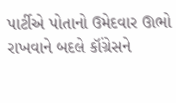પાર્ટીએ પોતાનો ઉમેદવાર ઊભો રાખવાને બદલે કૉંગ્રેસને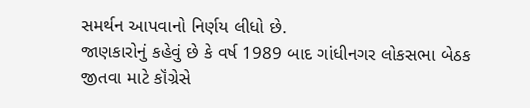સમર્થન આપવાનો નિર્ણય લીધો છે.
જાણકારોનું કહેવું છે કે વર્ષ 1989 બાદ ગાંધીનગર લોકસભા બેઠક જીતવા માટે કૉંગ્રેસે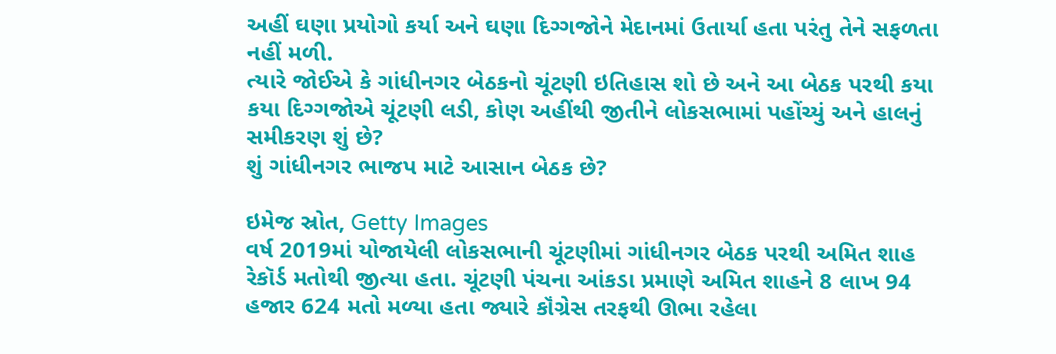અહીં ઘણા પ્રયોગો કર્યા અને ઘણા દિગ્ગજોને મેદાનમાં ઉતાર્યા હતા પરંતુ તેને સફળતા નહીં મળી.
ત્યારે જોઈએ કે ગાંધીનગર બેઠકનો ચૂંટણી ઇતિહાસ શો છે અને આ બેઠક પરથી કયા કયા દિગ્ગજોએ ચૂંટણી લડી, કોણ અહીંથી જીતીને લોકસભામાં પહોંચ્યું અને હાલનું સમીકરણ શું છે?
શું ગાંધીનગર ભાજપ માટે આસાન બેઠક છે?

ઇમેજ સ્રોત, Getty Images
વર્ષ 2019માં યોજાયેલી લોકસભાની ચૂંટણીમાં ગાંધીનગર બેઠક પરથી અમિત શાહ રેકૉર્ડ મતોથી જીત્યા હતા. ચૂંટણી પંચના આંકડા પ્રમાણે અમિત શાહને 8 લાખ 94 હજાર 624 મતો મળ્યા હતા જ્યારે કૉંગ્રેસ તરફથી ઊભા રહેલા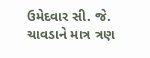ઉમેદવાર સી. જે. ચાવડાને માત્ર ત્રણ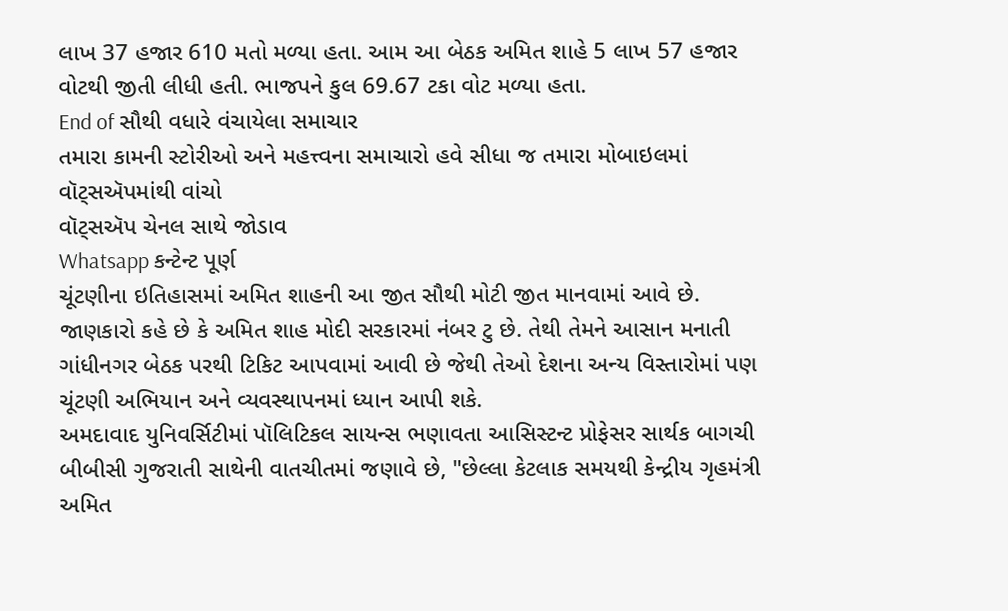લાખ 37 હજાર 610 મતો મળ્યા હતા. આમ આ બેઠક અમિત શાહે 5 લાખ 57 હજાર વોટથી જીતી લીધી હતી. ભાજપને કુલ 69.67 ટકા વોટ મળ્યા હતા.
End of સૌથી વધારે વંચાયેલા સમાચાર
તમારા કામની સ્ટોરીઓ અને મહત્ત્વના સમાચારો હવે સીધા જ તમારા મોબાઇલમાં વૉટ્સઍપમાંથી વાંચો
વૉટ્સઍપ ચેનલ સાથે જોડાવ
Whatsapp કન્ટેન્ટ પૂર્ણ
ચૂંટણીના ઇતિહાસમાં અમિત શાહની આ જીત સૌથી મોટી જીત માનવામાં આવે છે. જાણકારો કહે છે કે અમિત શાહ મોદી સરકારમાં નંબર ટુ છે. તેથી તેમને આસાન મનાતી ગાંધીનગર બેઠક પરથી ટિકિટ આપવામાં આવી છે જેથી તેઓ દેશના અન્ય વિસ્તારોમાં પણ ચૂંટણી અભિયાન અને વ્યવસ્થાપનમાં ધ્યાન આપી શકે.
અમદાવાદ યુનિવર્સિટીમાં પૉલિટિકલ સાયન્સ ભણાવતા આસિસ્ટન્ટ પ્રોફેસર સાર્થક બાગચી બીબીસી ગુજરાતી સાથેની વાતચીતમાં જણાવે છે, "છેલ્લા કેટલાક સમયથી કેન્દ્રીય ગૃહમંત્રી અમિત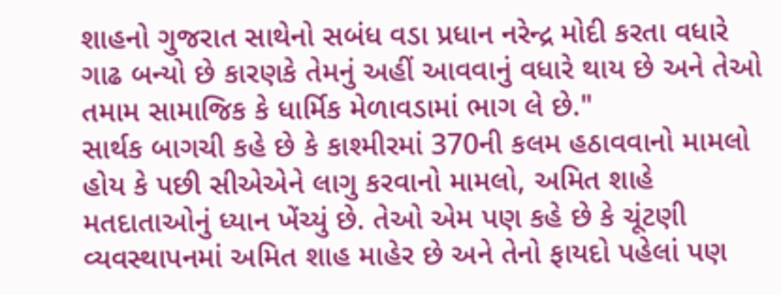શાહનો ગુજરાત સાથેનો સબંધ વડા પ્રધાન નરેન્દ્ર મોદી કરતા વધારે ગાઢ બન્યો છે કારણકે તેમનું અહીં આવવાનું વધારે થાય છે અને તેઓ તમામ સામાજિક કે ધાર્મિક મેળાવડામાં ભાગ લે છે."
સાર્થક બાગચી કહે છે કે કાશ્મીરમાં 370ની કલમ હઠાવવાનો મામલો હોય કે પછી સીએએને લાગુ કરવાનો મામલો, અમિત શાહે મતદાતાઓનું ધ્યાન ખેંચ્યું છે. તેઓ એમ પણ કહે છે કે ચૂંટણી વ્યવસ્થાપનમાં અમિત શાહ માહેર છે અને તેનો ફાયદો પહેલાં પણ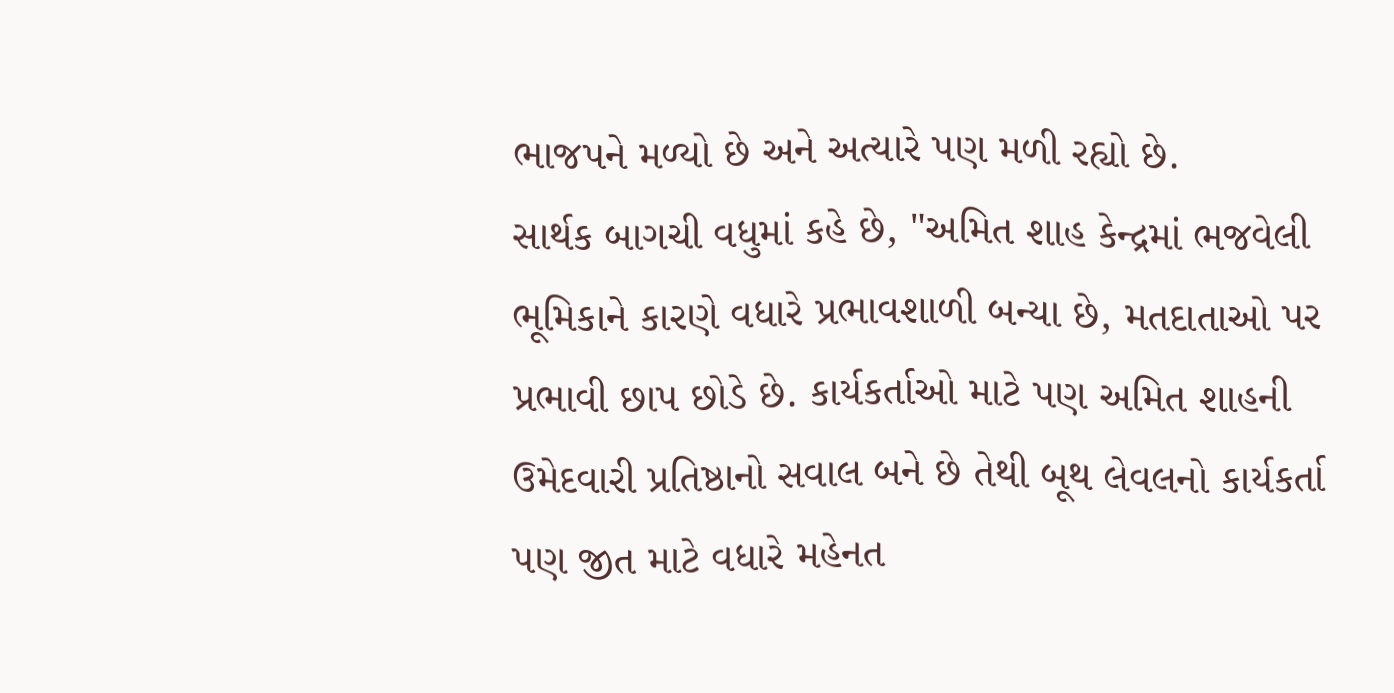ભાજપને મળ્યો છે અને અત્યારે પણ મળી રહ્યો છે.
સાર્થક બાગચી વધુમાં કહે છે, "અમિત શાહ કેન્દ્રમાં ભજવેલી ભૂમિકાને કારણે વધારે પ્રભાવશાળી બન્યા છે, મતદાતાઓ પર પ્રભાવી છાપ છોડે છે. કાર્યકર્તાઓ માટે પણ અમિત શાહની ઉમેદવારી પ્રતિષ્ઠાનો સવાલ બને છે તેથી બૂથ લેવલનો કાર્યકર્તા પણ જીત માટે વધારે મહેનત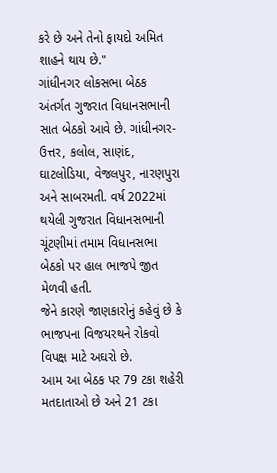કરે છે અને તેનો ફાયદો અમિત શાહને થાય છે."
ગાંધીનગર લોકસભા બેઠક અંતર્ગત ગુજરાત વિધાનસભાની સાત બેઠકો આવે છે. ગાંધીનગર-ઉત્તર, કલોલ, સાણંદ, ઘાટલોડિયા, વેજલપુર, નારણપુરા અને સાબરમતી. વર્ષ 2022માં થયેલી ગુજરાત વિધાનસભાની ચૂંટણીમાં તમામ વિધાનસભા બેઠકો પર હાલ ભાજપે જીત મેળવી હતી.
જેને કારણે જાણકારોનું કહેવું છે કે ભાજપના વિજયરથને રોકવો વિપક્ષ માટે અઘરો છે.
આમ આ બેઠક પર 79 ટકા શહેરી મતદાતાઓ છે અને 21 ટકા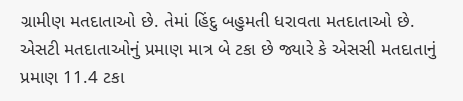ગ્રામીણ મતદાતાઓ છે. તેમાં હિંદુ બહુમતી ધરાવતા મતદાતાઓ છે. એસટી મતદાતાઓનું પ્રમાણ માત્ર બે ટકા છે જ્યારે કે એસસી મતદાતાનું પ્રમાણ 11.4 ટકા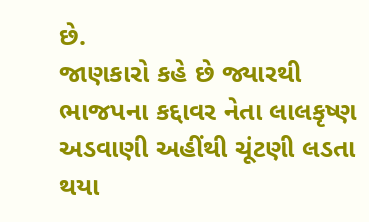છે.
જાણકારો કહે છે જ્યારથી ભાજપના કદ્દાવર નેતા લાલકૃષ્ણ અડવાણી અહીંથી ચૂંટણી લડતા થયા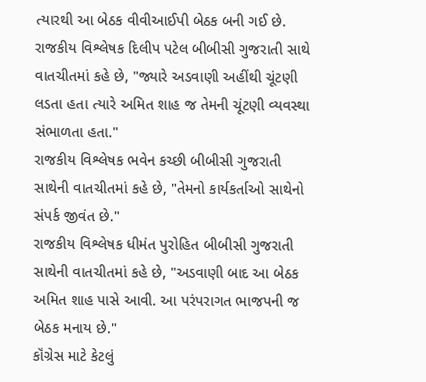ત્યારથી આ બેઠક વીવીઆઈપી બેઠક બની ગઈ છે.
રાજકીય વિશ્લેષક દિલીપ પટેલ બીબીસી ગુજરાતી સાથે વાતચીતમાં કહે છે, "જ્યારે અડવાણી અહીંથી ચૂંટણી લડતા હતા ત્યારે અમિત શાહ જ તેમની ચૂંટણી વ્યવસ્થા સંભાળતા હતા."
રાજકીય વિશ્લેષક ભવેન કચ્છી બીબીસી ગુજરાતી સાથેની વાતચીતમાં કહે છે, "તેમનો કાર્યકર્તાઓ સાથેનો સંપર્ક જીવંત છે."
રાજકીય વિશ્લેષક ધીમંત પુરોહિત બીબીસી ગુજરાતી સાથેની વાતચીતમાં કહે છે, "અડવાણી બાદ આ બેઠક અમિત શાહ પાસે આવી. આ પરંપરાગત ભાજપની જ બેઠક મનાય છે."
કૉંગ્રેસ માટે કેટલું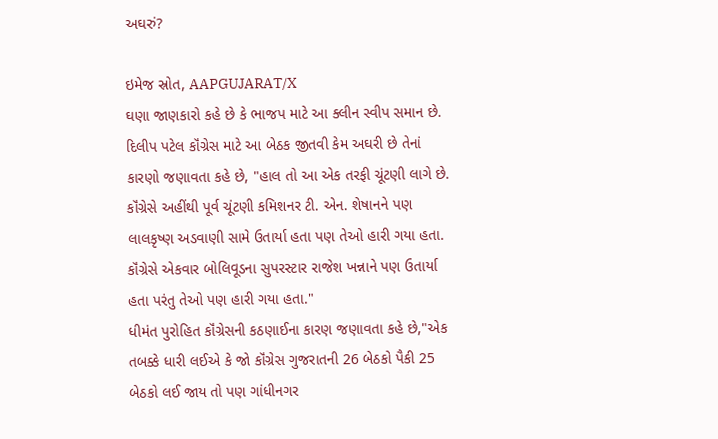અઘરું?

ઇમેજ સ્રોત, AAPGUJARAT/X
ઘણા જાણકારો કહે છે કે ભાજપ માટે આ ક્લીન સ્વીપ સમાન છે.
દિલીપ પટેલ કૉંગ્રેસ માટે આ બેઠક જીતવી કેમ અઘરી છે તેનાં કારણો જણાવતા કહે છે, "હાલ તો આ એક તરફી ચૂંટણી લાગે છે. કૉંગ્રેસે અહીંથી પૂર્વ ચૂંટણી કમિશનર ટી. એન. શેષાનને પણ લાલકૃષ્ણ અડવાણી સામે ઉતાર્યા હતા પણ તેઓ હારી ગયા હતા. કૉંગ્રેસે એકવાર બોલિવૂડના સુપરસ્ટાર રાજેશ ખન્નાને પણ ઉતાર્યા હતા પરંતુ તેઓ પણ હારી ગયા હતા."
ધીમંત પુરોહિત કૉંગ્રેસની કઠણાઈના કારણ જણાવતા કહે છે,"એક તબક્કે ધારી લઈએ કે જો કૉંગ્રેસ ગુજરાતની 26 બેઠકો પૈકી 25 બેઠકો લઈ જાય તો પણ ગાંધીનગર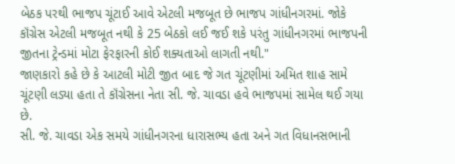બેઠક પરથી ભાજપ ચૂંટાઈ આવે એટલી મજબૂત છે ભાજપ ગાંધીનગરમાં. જોકે કૉંગ્રેસ એટલી મજબૂત નથી કે 25 બેઠકો લઈ જઈ શકે પરંતુ ગાંધીનગરમાં ભાજપની જીતના ટ્રેન્ડમાં મોટા ફેરફારની કોઈ શક્યતાઓ લાગતી નથી."
જાણકારો કહે છે કે આટલી મોટી જીત બાદ જે ગત ચૂંટણીમાં અમિત શાહ સામે ચૂંટણી લડ્યા હતા તે કૉંગ્રેસના નેતા સી. જે. ચાવડા હવે ભાજપમાં સામેલ થઈ ગયા છે.
સી. જે. ચાવડા એક સમયે ગાંધીનગરના ધારાસભ્ય હતા અને ગત વિધાનસભાની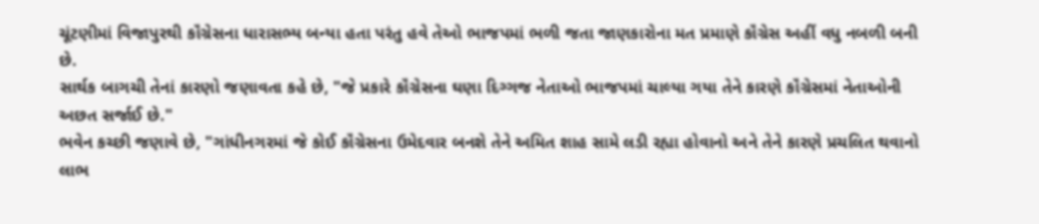ચૂંટણીમાં વિજાપુરથી કૉંગ્રેસના ધારાસભ્ય બન્યા હતા પરંતુ હવે તેઓ ભાજપમાં ભળી જતા જાણકારોના મત પ્રમાણે કૉંગ્રેસ અહીં વધુ નબળી બની છે.
સાર્થક બાગચી તેનાં કારણો જણાવતા કહે છે, "જે પ્રકારે કૉંગ્રેસના ઘણા દિગ્ગજ નેતાઓ ભાજપમાં ચાલ્યા ગયા તેને કારણે કૉંગ્રેસમાં નેતાઓની અછત સર્જાઈ છે."
ભવેન કચ્છી જણાવે છે, "ગાંધીનગરમાં જે કોઈ કૉંગ્રેસના ઉમેદવાર બનશે તેને અમિત શાહ સામે લડી રહ્યા હોવાનો અને તેને કારણે પ્રચલિત થવાનો લાભ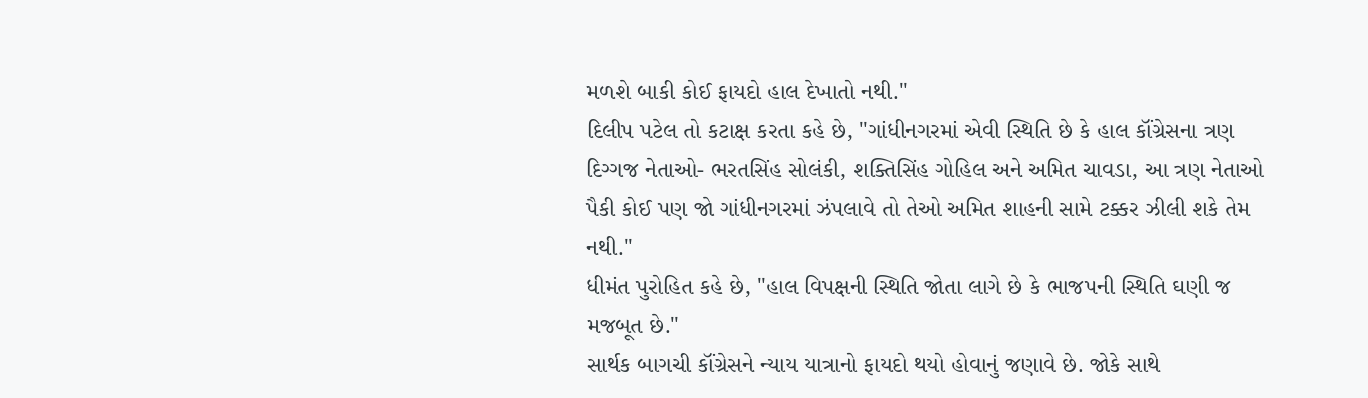મળશે બાકી કોઈ ફાયદો હાલ દેખાતો નથી."
દિલીપ પટેલ તો કટાક્ષ કરતા કહે છે, "ગાંધીનગરમાં એવી સ્થિતિ છે કે હાલ કૉંગ્રેસના ત્રણ દિગ્ગજ નેતાઓ- ભરતસિંહ સોલંકી, શક્તિસિંહ ગોહિલ અને અમિત ચાવડા, આ ત્રણ નેતાઓ પૈકી કોઈ પણ જો ગાંધીનગરમાં ઝંપલાવે તો તેઓ અમિત શાહની સામે ટક્કર ઝીલી શકે તેમ નથી."
ધીમંત પુરોહિત કહે છે, "હાલ વિપક્ષની સ્થિતિ જોતા લાગે છે કે ભાજપની સ્થિતિ ઘણી જ મજબૂત છે."
સાર્થક બાગચી કૉંગ્રેસને ન્યાય યાત્રાનો ફાયદો થયો હોવાનું જણાવે છે. જોકે સાથે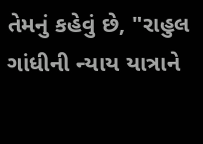તેમનું કહેવું છે, "રાહુલ ગાંધીની ન્યાય યાત્રાને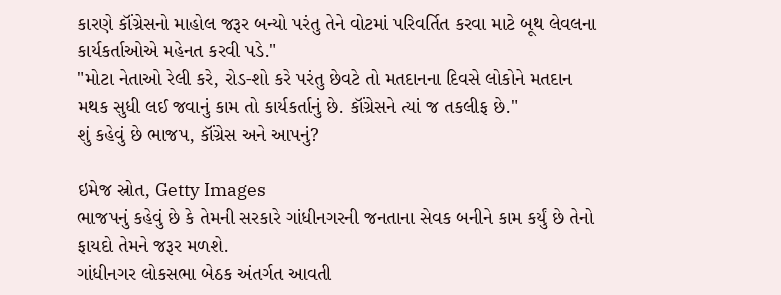કારણે કૉંગ્રેસનો માહોલ જરૂર બન્યો પરંતુ તેને વોટમાં પરિવર્તિત કરવા માટે બૂથ લેવલના કાર્યકર્તાઓએ મહેનત કરવી પડે."
"મોટા નેતાઓ રેલી કરે, રોડ-શો કરે પરંતુ છેવટે તો મતદાનના દિવસે લોકોને મતદાન મથક સુધી લઈ જવાનું કામ તો કાર્યકર્તાનું છે. કૉંગ્રેસને ત્યાં જ તકલીફ છે."
શું કહેવું છે ભાજપ, કૉંગ્રેસ અને આપનું?

ઇમેજ સ્રોત, Getty Images
ભાજપનું કહેવું છે કે તેમની સરકારે ગાંધીનગરની જનતાના સેવક બનીને કામ કર્યું છે તેનો ફાયદો તેમને જરૂર મળશે.
ગાંધીનગર લોકસભા બેઠક અંતર્ગત આવતી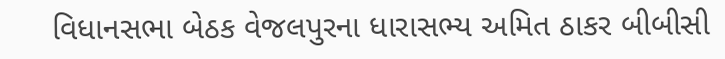વિધાનસભા બેઠક વેજલપુરના ધારાસભ્ય અમિત ઠાકર બીબીસી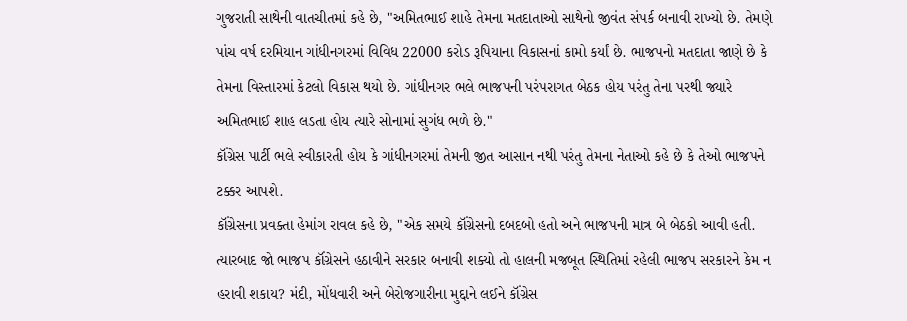ગુજરાતી સાથેની વાતચીતમાં કહે છે, "અમિતભાઈ શાહે તેમના મતદાતાઓ સાથેનો જીવંત સંપર્ક બનાવી રાખ્યો છે. તેમણે પાંચ વર્ષ દરમિયાન ગાંધીનગરમાં વિવિધ 22000 કરોડ રૂપિયાના વિકાસનાં કામો કર્યાં છે. ભાજપનો મતદાતા જાણે છે કે તેમના વિસ્તારમાં કેટલો વિકાસ થયો છે. ગાંધીનગર ભલે ભાજપની પરંપરાગત બેઠક હોય પરંતુ તેના પરથી જ્યારે અમિતભાઈ શાહ લડતા હોય ત્યારે સોનામાં સુગંધ ભળે છે."
કૉંગ્રેસ પાર્ટી ભલે સ્વીકારતી હોય કે ગાંધીનગરમાં તેમની જીત આસાન નથી પરંતુ તેમના નેતાઓ કહે છે કે તેઓ ભાજપને ટક્કર આપશે.
કૉંગ્રેસના પ્રવક્તા હેમાંગ રાવલ કહે છે, "એક સમયે કૉંગ્રેસનો દબદબો હતો અને ભાજપની માત્ર બે બેઠકો આવી હતી. ત્યારબાદ જો ભાજપ કૉંગ્રેસને હઠાવીને સરકાર બનાવી શક્યો તો હાલની મજબૂત સ્થિતિમાં રહેલી ભાજપ સરકારને કેમ ન હરાવી શકાય? મંદી, મોંધવારી અને બેરોજગારીના મુદ્દાને લઈને કૉંગ્રેસ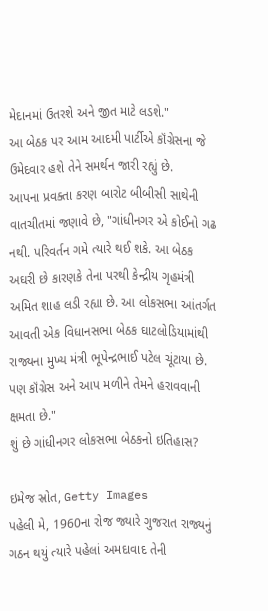મેદાનમાં ઉતરશે અને જીત માટે લડશે."
આ બેઠક પર આમ આદમી પાર્ટીએ કૉંગ્રેસના જે ઉમેદવાર હશે તેને સમર્થન જારી રહ્યું છે.
આપના પ્રવક્તા કરણ બારોટ બીબીસી સાથેની વાતચીતમાં જણાવે છે, "ગાંધીનગર એ કોઈનો ગઢ નથી. પરિવર્તન ગમે ત્યારે થઈ શકે. આ બેઠક અઘરી છે કારણકે તેના પરથી કેન્દ્રીય ગૃહમંત્રી અમિત શાહ લડી રહ્યા છે. આ લોકસભા આંતર્ગત આવતી એક વિધાનસભા બેઠક ઘાટલોડિયામાંથી રાજ્યના મુખ્ય મંત્રી ભૂપેન્દ્રભાઈ પટેલ ચૂંટાયા છે. પણ કૉંગ્રેસ અને આપ મળીને તેમને હરાવવાની ક્ષમતા છે."
શું છે ગાંધીનગર લોકસભા બેઠકનો ઇતિહાસ?

ઇમેજ સ્રોત, Getty Images
પહેલી મે, 1960ના રોજ જ્યારે ગુજરાત રાજ્યનું ગઠન થયું ત્યારે પહેલાં અમદાવાદ તેની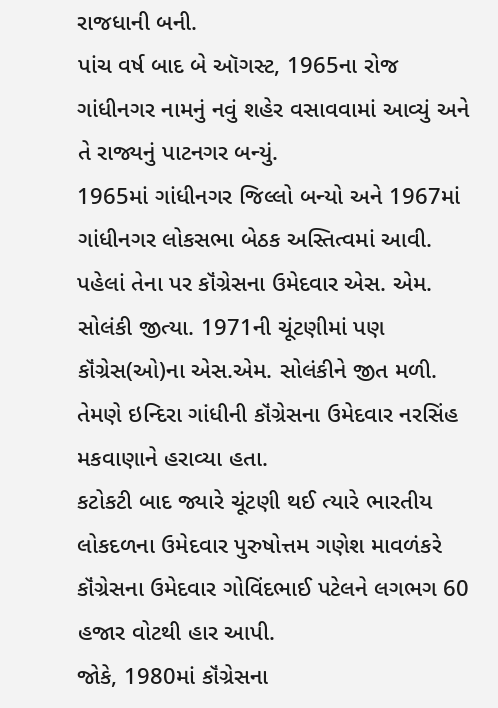રાજધાની બની.
પાંચ વર્ષ બાદ બે ઑગસ્ટ, 1965ના રોજ ગાંધીનગર નામનું નવું શહેર વસાવવામાં આવ્યું અને તે રાજ્યનું પાટનગર બન્યું.
1965માં ગાંધીનગર જિલ્લો બન્યો અને 1967માં ગાંધીનગર લોકસભા બેઠક અસ્તિત્વમાં આવી.
પહેલાં તેના પર કૉંગ્રેસના ઉમેદવાર એસ. એમ. સોલંકી જીત્યા. 1971ની ચૂંટણીમાં પણ કૉંગ્રેસ(ઓ)ના એસ.એમ. સોલંકીને જીત મળી. તેમણે ઇન્દિરા ગાંધીની કૉંગ્રેસના ઉમેદવાર નરસિંહ મકવાણાને હરાવ્યા હતા.
કટોકટી બાદ જ્યારે ચૂંટણી થઈ ત્યારે ભારતીય લોકદળના ઉમેદવાર પુરુષોત્તમ ગણેશ માવળંકરે કૉંગ્રેસના ઉમેદવાર ગોવિંદભાઈ પટેલને લગભગ 60 હજાર વોટથી હાર આપી.
જોકે, 1980માં કૉંગ્રેસના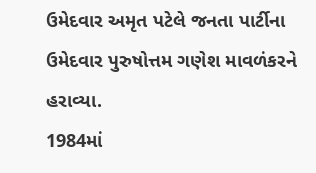ઉમેદવાર અમૃત પટેલે જનતા પાર્ટીના ઉમેદવાર પુરુષોત્તમ ગણેશ માવળંકરને હરાવ્યા.
1984માં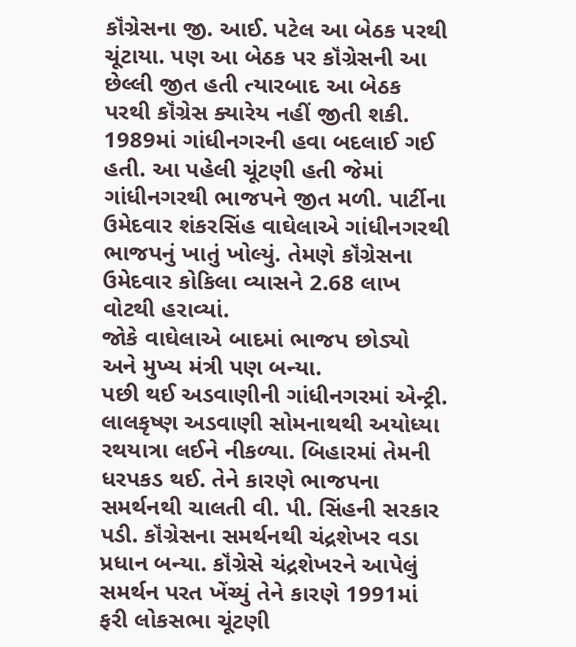કૉંગ્રેસના જી. આઈ. પટેલ આ બેઠક પરથી ચૂંટાયા. પણ આ બેઠક પર કૉંગ્રેસની આ છેલ્લી જીત હતી ત્યારબાદ આ બેઠક પરથી કૉંગ્રેસ ક્યારેય નહીં જીતી શકી.
1989માં ગાંધીનગરની હવા બદલાઈ ગઈ હતી. આ પહેલી ચૂંટણી હતી જેમાં ગાંધીનગરથી ભાજપને જીત મળી. પાર્ટીના ઉમેદવાર શંકરસિંહ વાઘેલાએ ગાંધીનગરથી ભાજપનું ખાતું ખોલ્યું. તેમણે કૉંગ્રેસના ઉમેદવાર કોકિલા વ્યાસને 2.68 લાખ વોટથી હરાવ્યાં.
જોકે વાઘેલાએ બાદમાં ભાજપ છોડ્યો અને મુખ્ય મંત્રી પણ બન્યા.
પછી થઈ અડવાણીની ગાંધીનગરમાં એન્ટ્રી. લાલકૃષ્ણ અડવાણી સોમનાથથી અયોધ્યા રથયાત્રા લઈને નીકળ્યા. બિહારમાં તેમની ધરપકડ થઈ. તેને કારણે ભાજપના સમર્થનથી ચાલતી વી. પી. સિંહની સરકાર પડી. કૉંગ્રેસના સમર્થનથી ચંદ્રશેખર વડા પ્રધાન બન્યા. કૉંગ્રેસે ચંદ્રશેખરને આપેલું સમર્થન પરત ખેંચ્યું તેને કારણે 1991માં ફરી લોકસભા ચૂંટણી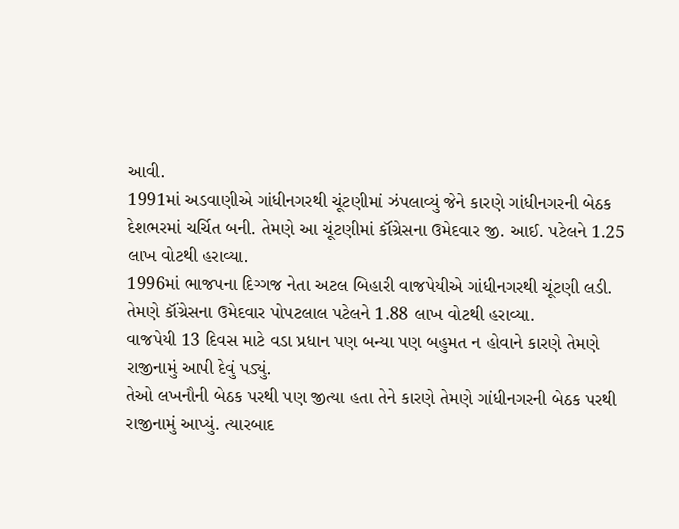આવી.
1991માં અડવાણીએ ગાંધીનગરથી ચૂંટણીમાં ઝંપલાવ્યું જેને કારણે ગાંધીનગરની બેઠક દેશભરમાં ચર્ચિત બની. તેમણે આ ચૂંટણીમાં કૉંગ્રેસના ઉમેદવાર જી. આઈ. પટેલને 1.25 લાખ વોટથી હરાવ્યા.
1996માં ભાજપના દિગ્ગજ નેતા અટલ બિહારી વાજપેયીએ ગાંધીનગરથી ચૂંટણી લડી. તેમણે કૉંગ્રેસના ઉમેદવાર પોપટલાલ પટેલને 1.88 લાખ વોટથી હરાવ્યા.
વાજપેયી 13 દિવસ માટે વડા પ્રધાન પણ બન્યા પણ બહુમત ન હોવાને કારણે તેમણે રાજીનામું આપી દેવું પડ્યું.
તેઓ લખનૌની બેઠક પરથી પણ જીત્યા હતા તેને કારણે તેમણે ગાંધીનગરની બેઠક પરથી રાજીનામું આપ્યું. ત્યારબાદ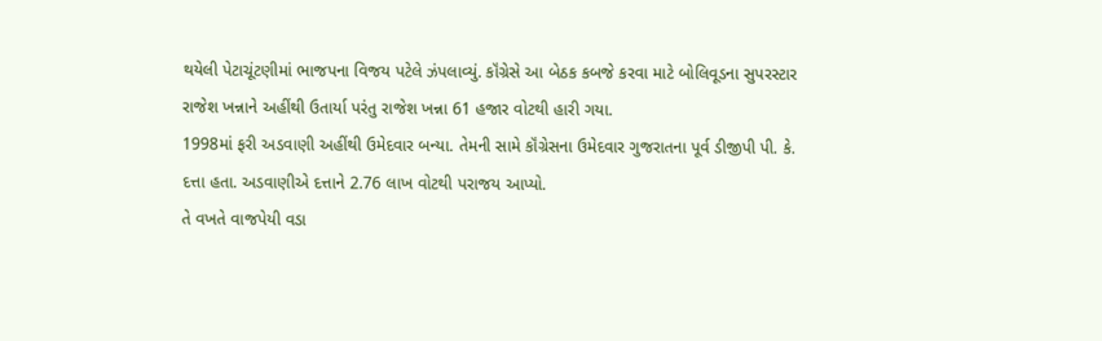થયેલી પેટાચૂંટણીમાં ભાજપના વિજય પટેલે ઝંપલાવ્યું. કૉંગ્રેસે આ બેઠક કબજે કરવા માટે બોલિવૂડના સુપરસ્ટાર રાજેશ ખન્નાને અહીંથી ઉતાર્યા પરંતુ રાજેશ ખન્ના 61 હજાર વોટથી હારી ગયા.
1998માં ફરી અડવાણી અહીંથી ઉમેદવાર બન્યા. તેમની સામે કૉંગ્રેસના ઉમેદવાર ગુજરાતના પૂર્વ ડીજીપી પી. કે. દત્તા હતા. અડવાણીએ દત્તાને 2.76 લાખ વોટથી પરાજય આપ્યો.
તે વખતે વાજપેયી વડા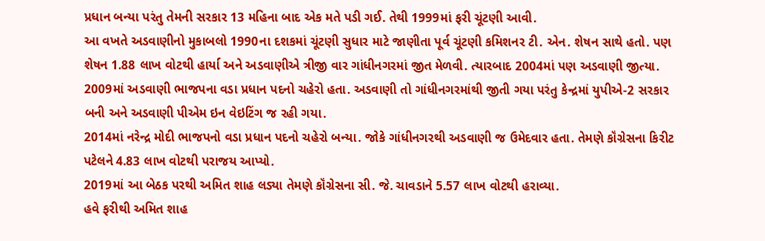પ્રધાન બન્યા પરંતુ તેમની સરકાર 13 મહિના બાદ એક મતે પડી ગઈ. તેથી 1999માં ફરી ચૂંટણી આવી.
આ વખતે અડવાણીનો મુકાબલો 1990ના દશકમાં ચૂંટણી સુધાર માટે જાણીતા પૂર્વ ચૂંટણી કમિશનર ટી. એન. શેષન સાથે હતો. પણ શેષન 1.88 લાખ વોટથી હાર્યા અને અડવાણીએ ત્રીજી વાર ગાંધીનગરમાં જીત મેળવી. ત્યારબાદ 2004માં પણ અડવાણી જીત્યા. 2009માં અડવાણી ભાજપના વડા પ્રધાન પદનો ચહેરો હતા. અડવાણી તો ગાંધીનગરમાંથી જીતી ગયા પરંતુ કેન્દ્રમાં યુપીએ-2 સરકાર બની અને અડવાણી પીએમ ઇન વેઇટિંગ જ રહી ગયા.
2014માં નરેન્દ્ર મોદી ભાજપનો વડા પ્રધાન પદનો ચહેરો બન્યા. જોકે ગાંધીનગરથી અડવાણી જ ઉમેદવાર હતા. તેમણે કૉંગ્રેસના કિરીટ પટેલને 4.83 લાખ વોટથી પરાજય આપ્યો.
2019માં આ બેઠક પરથી અમિત શાહ લડ્યા તેમણે કૉંગ્રેસના સી. જે. ચાવડાને 5.57 લાખ વોટથી હરાવ્યા.
હવે ફરીથી અમિત શાહ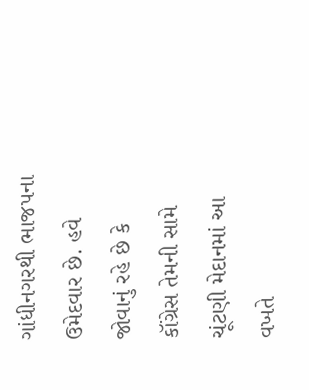ગાંધીનગરથી ભાજપના ઉમેદવાર છે. હવે જોવાનું રહે છે કે કૉંગ્રેસ તેમની સામે ચૂંટણી મેદાનમાં આ વખતે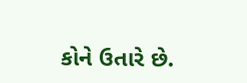કોને ઉતારે છે.